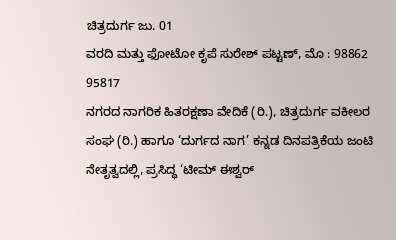ಚಿತ್ರದುರ್ಗ ಜು. 01
ವರದಿ ಮತ್ತು ಫೋಟೋ ಕೃಪೆ ಸುರೇಶ್ ಪಟ್ಟಣ್, ಮೊ : 98862 95817
ನಗರದ ನಾಗರಿಕ ಹಿತರಕ್ಷಣಾ ವೇದಿಕೆ (ರಿ.), ಚಿತ್ರದುರ್ಗ ವಕೀಲರ ಸಂಘ (ರಿ.) ಹಾಗೂ ‘ದುರ್ಗದ ನಾಗ’ ಕನ್ನಡ ದಿನಪತ್ರಿಕೆಯ ಜಂಟಿ ನೇತೃತ್ವದಲ್ಲಿ, ಪ್ರಸಿದ್ಧ ‘ಟೀಮ್ ಈಶ್ವರ್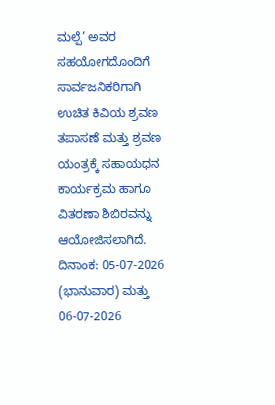ಮಲ್ಪೆ’ ಅವರ ಸಹಯೋಗದೊಂದಿಗೆ ಸಾರ್ವಜನಿಕರಿಗಾಗಿ ಉಚಿತ ಕಿವಿಯ ಶ್ರವಣ ತಪಾಸಣೆ ಮತ್ತು ಶ್ರವಣ ಯಂತ್ರಕ್ಕೆ ಸಹಾಯಧನ ಕಾರ್ಯಕ್ರಮ ಹಾಗೂ ವಿತರಣಾ ಶಿಬಿರವನ್ನು ಆಯೋಜಿಸಲಾಗಿದೆ.
ದಿನಾಂಕ: 05-07-2026 (ಭಾನುವಾರ) ಮತ್ತು 06-07-2026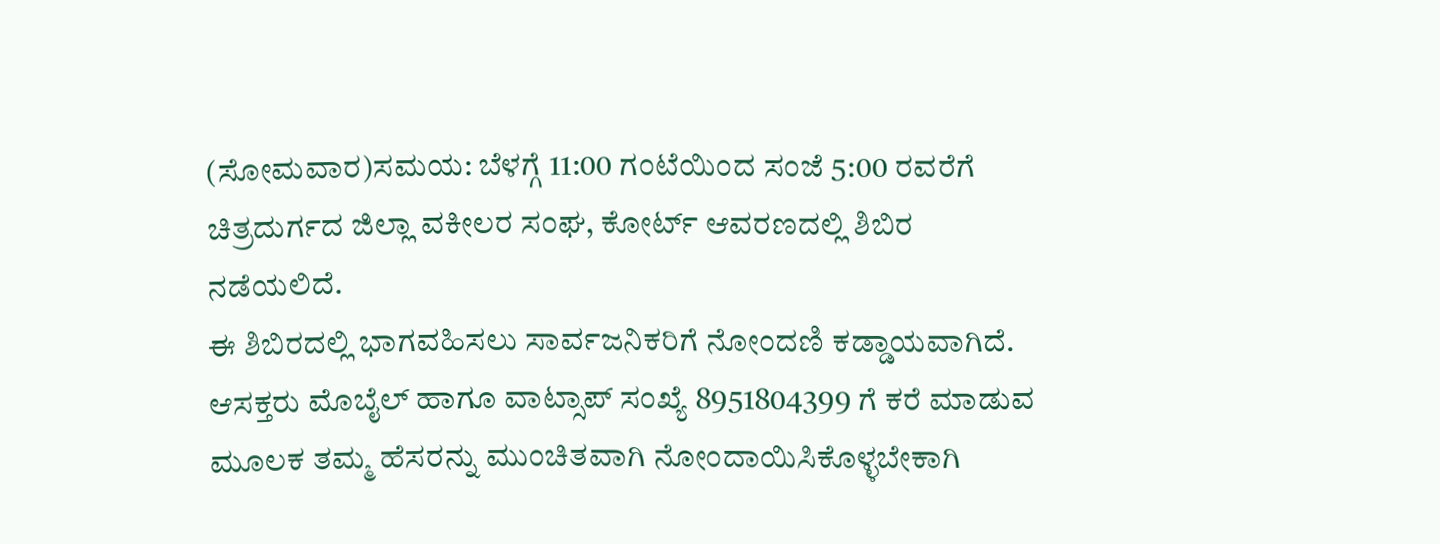(ಸೋಮವಾರ)ಸಮಯ: ಬೆಳಗ್ಗೆ 11:00 ಗಂಟೆಯಿಂದ ಸಂಜೆ 5:00 ರವರೆಗೆ ಚಿತ್ರದುರ್ಗದ ಜಿಲ್ಲಾ ವಕೀಲರ ಸಂಘ, ಕೋರ್ಟ್ ಆವರಣದಲ್ಲಿ ಶಿಬಿರ ನಡೆಯಲಿದೆ.
ಈ ಶಿಬಿರದಲ್ಲಿ ಭಾಗವಹಿಸಲು ಸಾರ್ವಜನಿಕರಿಗೆ ನೋಂದಣಿ ಕಡ್ಡಾಯವಾಗಿದೆ. ಆಸಕ್ತರು ಮೊಬೈಲ್ ಹಾಗೂ ವಾಟ್ಸಾಪ್ ಸಂಖ್ಯೆ 8951804399 ಗೆ ಕರೆ ಮಾಡುವ ಮೂಲಕ ತಮ್ಮ ಹೆಸರನ್ನು ಮುಂಚಿತವಾಗಿ ನೋಂದಾಯಿಸಿಕೊಳ್ಳಬೇಕಾಗಿ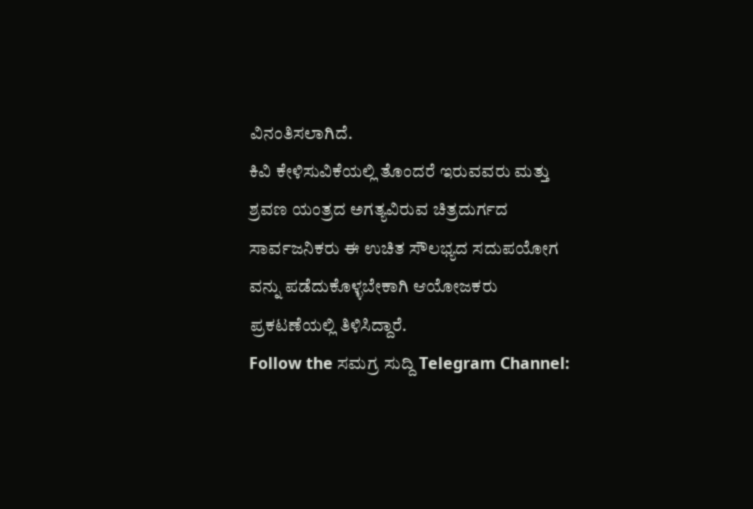ವಿನಂತಿಸಲಾಗಿದೆ.
ಕಿವಿ ಕೇಳಿಸುವಿಕೆಯಲ್ಲಿ ತೊಂದರೆ ಇರುವವರು ಮತ್ತು ಶ್ರವಣ ಯಂತ್ರದ ಅಗತ್ಯವಿರುವ ಚಿತ್ರದುರ್ಗದ ಸಾರ್ವಜನಿಕರು ಈ ಉಚಿತ ಸೌಲಭ್ಯದ ಸದುಪಯೋಗ ವನ್ನು ಪಡೆದುಕೊಳ್ಳಬೇಕಾಗಿ ಆಯೋಜಕರು ಪ್ರಕಟಣೆಯಲ್ಲಿ ತಿಳಿಸಿದ್ದಾರೆ.
Follow the ಸಮಗ್ರ ಸುದ್ದಿ Telegram Channel: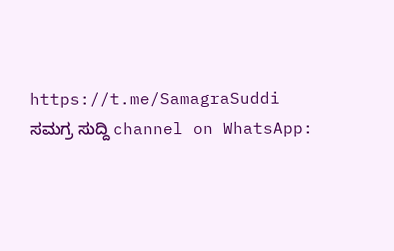https://t.me/SamagraSuddi
ಸಮಗ್ರ ಸುದ್ದಿ channel on WhatsApp: